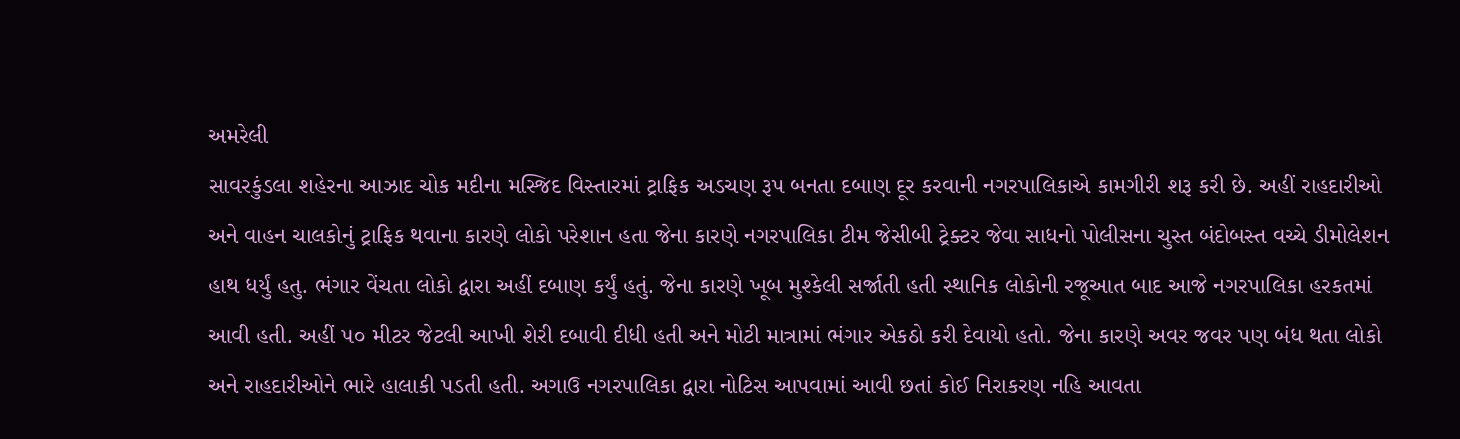અમરેલી
સાવરકુંડલા શહેરના આઝાદ ચોક મદીના મસ્જિદ વિસ્તારમાં ટ્રાફિક અડચણ રૂપ બનતા દબાણ દૂર કરવાની નગરપાલિકાએ કામગીરી શરૂ કરી છે. અહીં રાહદારીઓ અને વાહન ચાલકોનું ટ્રાફિક થવાના કારણે લોકો પરેશાન હતા જેના કારણે નગરપાલિકા ટીમ જેસીબી ટ્રેક્ટર જેવા સાધનો પોલીસના ચુસ્ત બંદોબસ્ત વચ્ચે ડીમોલેશન હાથ ધર્યું હતુ. ભંગાર વેંચતા લોકો દ્વારા અહીં દબાણ કર્યું હતું. જેના કારણે ખૂબ મુશ્કેલી સર્જાતી હતી સ્થાનિક લોકોની રજૂઆત બાદ આજે નગરપાલિકા હરકતમાં આવી હતી. અહીં ૫૦ મીટર જેટલી આખી શેરી દબાવી દીધી હતી અને મોટી માત્રામાં ભંગાર એકઠો કરી દેવાયો હતો. જેના કારણે અવર જવર પણ બંધ થતા લોકો અને રાહદારીઓને ભારે હાલાકી પડતી હતી. અગાઉ નગરપાલિકા દ્વારા નોટિસ આપવામાં આવી છતાં કોઈ નિરાકરણ નહિ આવતા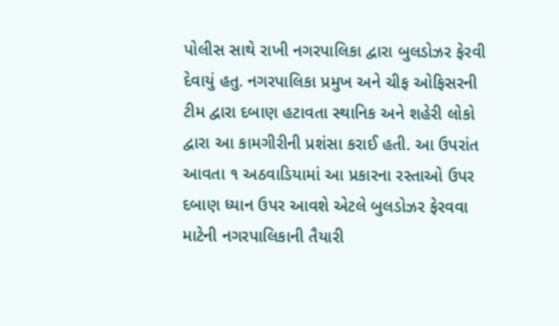પોલીસ સાથે રાખી નગરપાલિકા દ્વારા બુલડોઝર ફેરવી દેવાયું હતુ. નગરપાલિકા પ્રમુખ અને ચીફ ઓફિસરની ટીમ દ્વારા દબાણ હટાવતા સ્થાનિક અને શહેરી લોકો દ્વારા આ કામગીરીની પ્રશંસા કરાઈ હતી. આ ઉપરાંત આવતા ૧ અઠવાડિયામાં આ પ્રકારના રસ્તાઓ ઉપર દબાણ ધ્યાન ઉપર આવશે એટલે બુલડોઝર ફેરવવા માટેની નગરપાલિકાની તૈયારી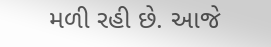મળી રહી છે. આજે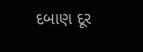દબાણ દૂર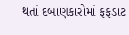થતાં દબાણકારોમાં ફફડાટ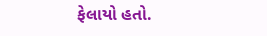ફેલાયો હતો.